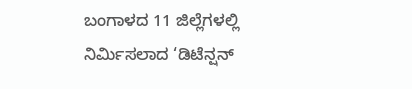ಬಂಗಾಳದ 11 ಜಿಲ್ಲೆಗಳಲ್ಲಿ ನಿರ್ಮಿಸಲಾದ ‘ಡಿಟೆನ್ಷನ್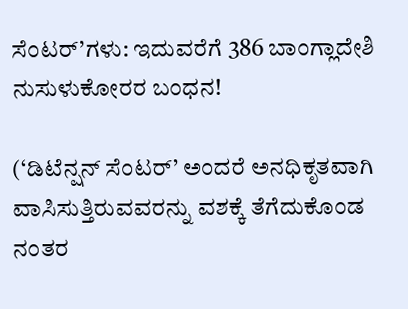ಸೆಂಟರ್’ಗಳು: ಇದುವರೆಗೆ 386 ಬಾಂಗ್ಲಾದೇಶಿ ನುಸುಳುಕೋರರ ಬಂಧನ!

(‘ಡಿಟೆನ್ಷನ್ ಸೆಂಟರ್’ ಅಂದರೆ ಅನಧಿಕೃತವಾಗಿ ವಾಸಿಸುತ್ತಿರುವವರನ್ನು ವಶಕ್ಕೆ ತೆಗೆದುಕೊಂಡ ನಂತರ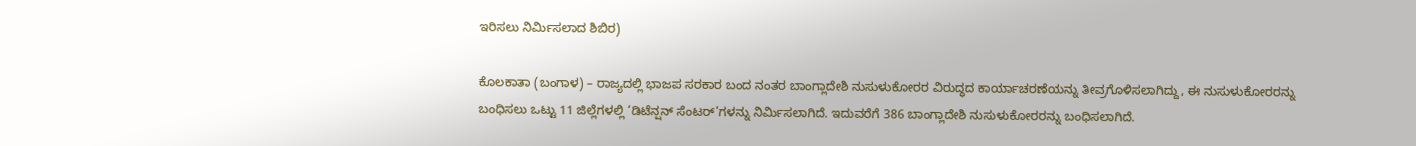ಇರಿಸಲು ನಿರ್ಮಿಸಲಾದ ಶಿಬಿರ)

ಕೊಲಕಾತಾ (ಬಂಗಾಳ) – ರಾಜ್ಯದಲ್ಲಿ ಭಾಜಪ ಸರಕಾರ ಬಂದ ನಂತರ ಬಾಂಗ್ಲಾದೇಶಿ ನುಸುಳುಕೋರರ ವಿರುದ್ಧದ ಕಾರ್ಯಾಚರಣೆಯನ್ನು ತೀವ್ರಗೊಳಿಸಲಾಗಿದ್ದು, ಈ ನುಸುಳುಕೋರರನ್ನು ಬಂಧಿಸಲು ಒಟ್ಟು 11 ಜಿಲ್ಲೆಗಳಲ್ಲಿ ‘ಡಿಟೆನ್ಷನ್ ಸೆಂಟರ್’ಗಳನ್ನು ನಿರ್ಮಿಸಲಾಗಿದೆ. ಇದುವರೆಗೆ 386 ಬಾಂಗ್ಲಾದೇಶಿ ನುಸುಳುಕೋರರನ್ನು ಬಂಧಿಸಲಾಗಿದೆ.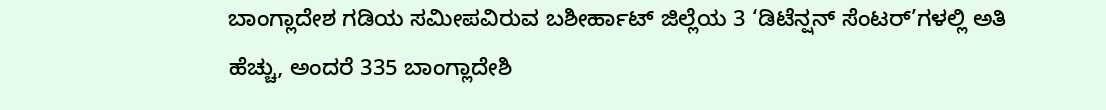ಬಾಂಗ್ಲಾದೇಶ ಗಡಿಯ ಸಮೀಪವಿರುವ ಬಶೀರ್ಹಾಟ್ ಜಿಲ್ಲೆಯ 3 ‘ಡಿಟೆನ್ಷನ್ ಸೆಂಟರ್’ಗಳಲ್ಲಿ ಅತಿ ಹೆಚ್ಚು, ಅಂದರೆ 335 ಬಾಂಗ್ಲಾದೇಶಿ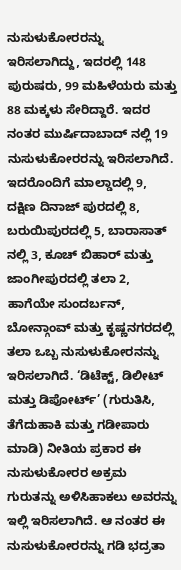ನುಸುಳುಕೋರರನ್ನು ಇರಿಸಲಾಗಿದ್ದು, ಇದರಲ್ಲಿ 148 ಪುರುಷರು, 99 ಮಹಿಳೆಯರು ಮತ್ತು 88 ಮಕ್ಕಳು ಸೇರಿದ್ದಾರೆ. ಇದರ ನಂತರ ಮುರ್ಷಿದಾಬಾದ್ ನಲ್ಲಿ 19 ನುಸುಳುಕೋರರನ್ನು ಇರಿಸಲಾಗಿದೆ. ಇದರೊಂದಿಗೆ ಮಾಲ್ಡಾದಲ್ಲಿ 9, ದಕ್ಷಿಣ ದಿನಾಜ್ ಪುರದಲ್ಲಿ 8, ಬರುಯಿಪುರದಲ್ಲಿ 5, ಬಾರಾಸಾತ್ ನಲ್ಲಿ 3, ಕೂಚ್ ಬಿಹಾರ್ ಮತ್ತು ಜಾಂಗೀಪುರದಲ್ಲಿ ತಲಾ 2, ಹಾಗೆಯೇ ಸುಂದರ್ಬನ್, ಬೋನ್ಗಾಂವ್ ಮತ್ತು ಕೃಷ್ಣನಗರದಲ್ಲಿ ತಲಾ ಒಬ್ಬ ನುಸುಳುಕೋರನನ್ನು ಇರಿಸಲಾಗಿದೆ. ‘ಡಿಟೆಕ್ಟ್, ಡಿಲೀಟ್ ಮತ್ತು ಡಿಪೋರ್ಟ್’ (ಗುರುತಿಸಿ, ತೆಗೆದುಹಾಕಿ ಮತ್ತು ಗಡೀಪಾರು ಮಾಡಿ) ನೀತಿಯ ಪ್ರಕಾರ ಈ ನುಸುಳುಕೋರರ ಅಕ್ರಮ ಗುರುತನ್ನು ಅಳಿಸಿಹಾಕಲು ಅವರನ್ನು ಇಲ್ಲಿ ಇರಿಸಲಾಗಿದೆ. ಆ ನಂತರ ಈ ನುಸುಳುಕೋರರನ್ನು ಗಡಿ ಭದ್ರತಾ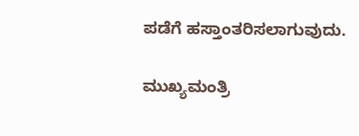ಪಡೆಗೆ ಹಸ್ತಾಂತರಿಸಲಾಗುವುದು.

ಮುಖ್ಯಮಂತ್ರಿ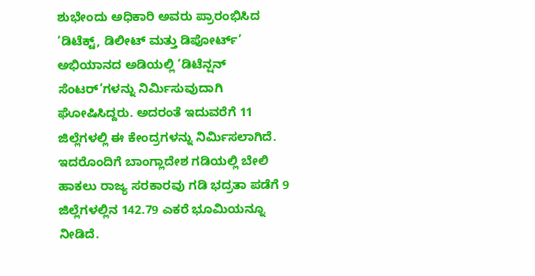ಶುಭೇಂದು ಅಧಿಕಾರಿ ಅವರು ಪ್ರಾರಂಭಿಸಿದ ‘ಡಿಟೆಕ್ಟ್, ಡಿಲೀಟ್ ಮತ್ತು ಡಿಪೋರ್ಟ್’ ಅಭಿಯಾನದ ಅಡಿಯಲ್ಲಿ ‘ಡಿಟೆನ್ಷನ್ ಸೆಂಟರ್’ಗಳನ್ನು ನಿರ್ಮಿಸುವುದಾಗಿ ಘೋಷಿಸಿದ್ದರು. ಅದರಂತೆ ಇದುವರೆಗೆ 11 ಜಿಲ್ಲೆಗಳಲ್ಲಿ ಈ ಕೇಂದ್ರಗಳನ್ನು ನಿರ್ಮಿಸಲಾಗಿದೆ. ಇದರೊಂದಿಗೆ ಬಾಂಗ್ಲಾದೇಶ ಗಡಿಯಲ್ಲಿ ಬೇಲಿ ಹಾಕಲು ರಾಜ್ಯ ಸರಕಾರವು ಗಡಿ ಭದ್ರತಾ ಪಡೆಗೆ 9 ಜಿಲ್ಲೆಗಳಲ್ಲಿನ 142.79 ಎಕರೆ ಭೂಮಿಯನ್ನೂ ನೀಡಿದೆ.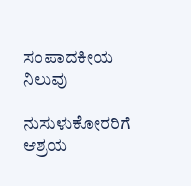ಸಂಪಾದಕೀಯ ನಿಲುವು

ನುಸುಳುಕೋರರಿಗೆ ಆಶ್ರಯ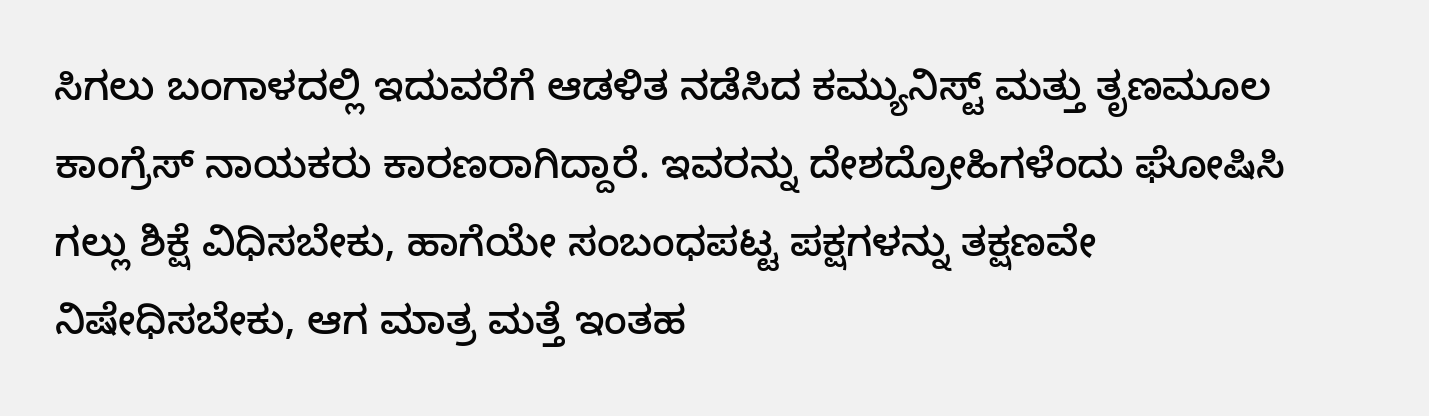ಸಿಗಲು ಬಂಗಾಳದಲ್ಲಿ ಇದುವರೆಗೆ ಆಡಳಿತ ನಡೆಸಿದ ಕಮ್ಯುನಿಸ್ಟ್ ಮತ್ತು ತೃಣಮೂಲ ಕಾಂಗ್ರೆಸ್ ನಾಯಕರು ಕಾರಣರಾಗಿದ್ದಾರೆ. ಇವರನ್ನು ದೇಶದ್ರೋಹಿಗಳೆಂದು ಘೋಷಿಸಿ ಗಲ್ಲು ಶಿಕ್ಷೆ ವಿಧಿಸಬೇಕು, ಹಾಗೆಯೇ ಸಂಬಂಧಪಟ್ಟ ಪಕ್ಷಗಳನ್ನು ತಕ್ಷಣವೇ ನಿಷೇಧಿಸಬೇಕು, ಆಗ ಮಾತ್ರ ಮತ್ತೆ ಇಂತಹ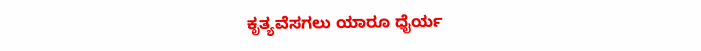ಕೃತ್ಯವೆಸಗಲು ಯಾರೂ ಧೈರ್ಯ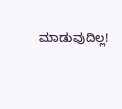ಮಾಡುವುದಿಲ್ಲ!